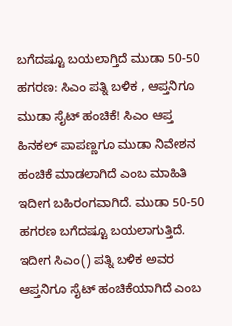ಬಗೆದಷ್ಟೂ ಬಯಲಾಗ್ತಿದೆ ಮುಡಾ 50-50 ಹಗರಣ: ಸಿಎಂ ಪತ್ನಿ ಬಳಿಕ , ಆಪ್ತನಿಗೂ ಮುಡಾ ಸೈಟ್ ಹಂಚಿಕೆ! ಸಿಎಂ ಆಪ್ತ ಹಿನಕಲ್ ಪಾಪಣ್ಣಗೂ ಮುಡಾ ನಿವೇಶನ ಹಂಚಿಕೆ ಮಾಡಲಾಗಿದೆ ಎಂಬ ಮಾಹಿತಿ ಇದೀಗ ಬಹಿರಂಗವಾಗಿದೆ. ಮುಡಾ 50-50 ಹಗರಣ ಬಗೆದಷ್ಟೂ ಬಯಲಾಗುತ್ತಿದೆ. ಇದೀಗ ಸಿಎಂ() ಪತ್ನಿ ಬಳಿಕ ಅವರ ಆಪ್ತನಿಗೂ ಸೈಟ್‌ ಹಂಚಿಕೆಯಾಗಿದೆ ಎಂಬ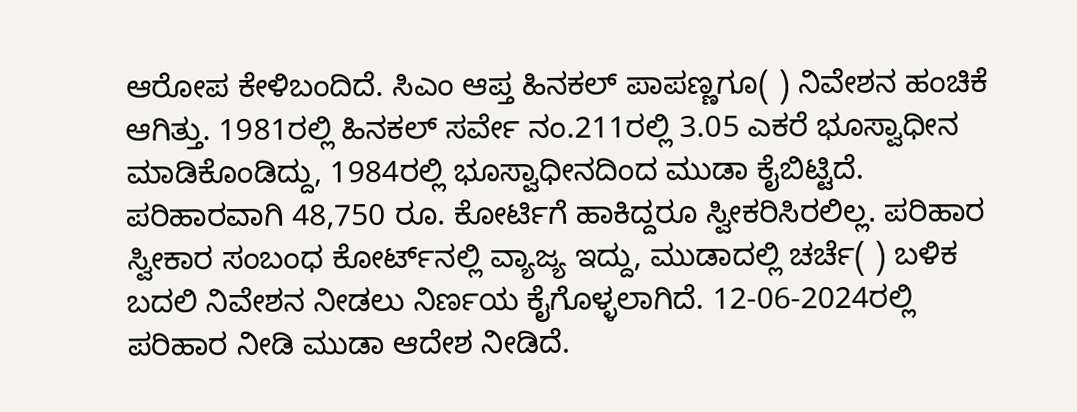ಆರೋಪ ಕೇಳಿಬಂದಿದೆ. ಸಿಎಂ ಆಪ್ತ ಹಿನಕಲ್ ಪಾಪಣ್ಣಗೂ( ) ನಿವೇಶನ ಹಂಚಿಕೆ ಆಗಿತ್ತು. 1981ರಲ್ಲಿ ಹಿನಕಲ್ ಸರ್ವೇ ನಂ.211ರಲ್ಲಿ 3.05 ಎಕರೆ ಭೂಸ್ವಾಧೀನ ಮಾಡಿಕೊಂಡಿದ್ದು, 1984ರಲ್ಲಿ ಭೂಸ್ವಾಧೀನದಿಂದ ಮುಡಾ ಕೈಬಿಟ್ಟಿದೆ. ಪರಿಹಾರವಾಗಿ 48,750 ರೂ. ಕೋರ್ಟಿಗೆ ಹಾಕಿದ್ದರೂ ಸ್ವೀಕರಿಸಿರಲಿಲ್ಲ. ಪರಿಹಾರ ಸ್ವೀಕಾರ ಸಂಬಂಧ ಕೋರ್ಟ್‌ನಲ್ಲಿ ವ್ಯಾಜ್ಯ ಇದ್ದು, ಮುಡಾದಲ್ಲಿ ಚರ್ಚೆ( ) ಬಳಿಕ ಬದಲಿ ನಿವೇಶನ ನೀಡಲು ನಿರ್ಣಯ ಕೈಗೊಳ್ಳಲಾಗಿದೆ. 12-06-2024ರಲ್ಲಿ ಪರಿಹಾರ ನೀಡಿ ಮುಡಾ ಆದೇಶ ನೀಡಿದೆ.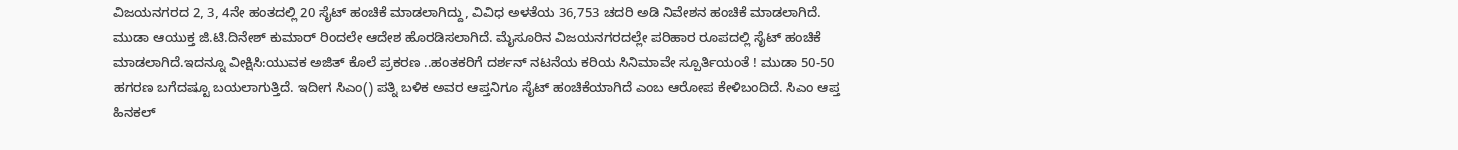ವಿಜಯನಗರದ 2, 3, 4ನೇ ಹಂತದಲ್ಲಿ 20 ಸೈಟ್ ಹಂಚಿಕೆ ಮಾಡಲಾಗಿದ್ದು, ವಿವಿಧ ಅಳತೆಯ 36,753 ಚದರಿ ಅಡಿ ನಿವೇಶನ ಹಂಚಿಕೆ ಮಾಡಲಾಗಿದೆ. ಮುಡಾ ಆಯುಕ್ತ ಜಿ.ಟಿ.ದಿನೇಶ್ ಕುಮಾರ್ ರಿಂದಲೇ ಆದೇಶ ಹೊರಡಿಸಲಾಗಿದೆ. ಮೈಸೂರಿನ ವಿಜಯನಗರದಲ್ಲೇ ಪರಿಹಾರ ರೂಪದಲ್ಲಿ ಸೈಟ್ ಹಂಚಿಕೆ ಮಾಡಲಾಗಿದೆ.ಇದನ್ನೂ ವೀಕ್ಷಿಸಿ:ಯುವಕ ಅಜಿತ್ ಕೊಲೆ ಪ್ರಕರಣ ..ಹಂತಕರಿಗೆ ದರ್ಶನ್‌ ನಟನೆಯ ಕರಿಯ ಸಿನಿಮಾವೇ ಸ್ಪೂರ್ತಿಯಂತೆ ! ಮುಡಾ 50-50 ಹಗರಣ ಬಗೆದಷ್ಟೂ ಬಯಲಾಗುತ್ತಿದೆ. ಇದೀಗ ಸಿಎಂ() ಪತ್ನಿ ಬಳಿಕ ಅವರ ಆಪ್ತನಿಗೂ ಸೈಟ್‌ ಹಂಚಿಕೆಯಾಗಿದೆ ಎಂಬ ಆರೋಪ ಕೇಳಿಬಂದಿದೆ. ಸಿಎಂ ಆಪ್ತ ಹಿನಕಲ್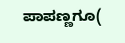ಪಾಪಣ್ಣಗೂ(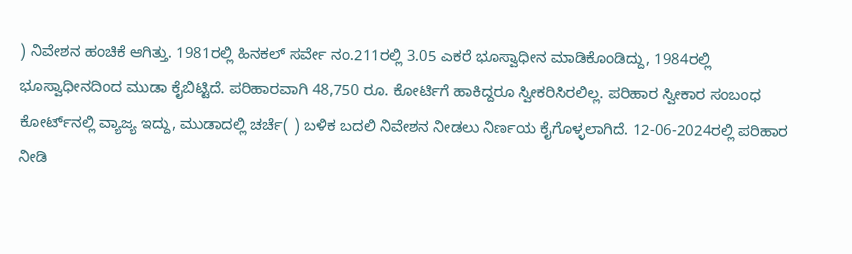) ನಿವೇಶನ ಹಂಚಿಕೆ ಆಗಿತ್ತು. 1981ರಲ್ಲಿ ಹಿನಕಲ್ ಸರ್ವೇ ನಂ.211ರಲ್ಲಿ 3.05 ಎಕರೆ ಭೂಸ್ವಾಧೀನ ಮಾಡಿಕೊಂಡಿದ್ದು, 1984ರಲ್ಲಿ ಭೂಸ್ವಾಧೀನದಿಂದ ಮುಡಾ ಕೈಬಿಟ್ಟಿದೆ. ಪರಿಹಾರವಾಗಿ 48,750 ರೂ. ಕೋರ್ಟಿಗೆ ಹಾಕಿದ್ದರೂ ಸ್ವೀಕರಿಸಿರಲಿಲ್ಲ. ಪರಿಹಾರ ಸ್ವೀಕಾರ ಸಂಬಂಧ ಕೋರ್ಟ್‌ನಲ್ಲಿ ವ್ಯಾಜ್ಯ ಇದ್ದು, ಮುಡಾದಲ್ಲಿ ಚರ್ಚೆ( ) ಬಳಿಕ ಬದಲಿ ನಿವೇಶನ ನೀಡಲು ನಿರ್ಣಯ ಕೈಗೊಳ್ಳಲಾಗಿದೆ. 12-06-2024ರಲ್ಲಿ ಪರಿಹಾರ ನೀಡಿ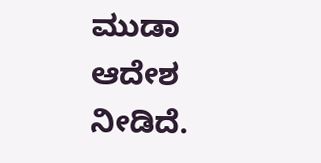ಮುಡಾ ಆದೇಶ ನೀಡಿದೆ.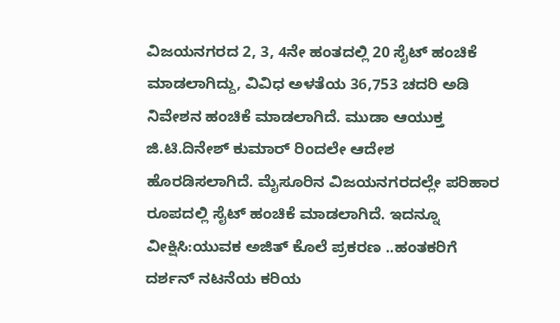ವಿಜಯನಗರದ 2, 3, 4ನೇ ಹಂತದಲ್ಲಿ 20 ಸೈಟ್ ಹಂಚಿಕೆ ಮಾಡಲಾಗಿದ್ದು, ವಿವಿಧ ಅಳತೆಯ 36,753 ಚದರಿ ಅಡಿ ನಿವೇಶನ ಹಂಚಿಕೆ ಮಾಡಲಾಗಿದೆ. ಮುಡಾ ಆಯುಕ್ತ ಜಿ.ಟಿ.ದಿನೇಶ್ ಕುಮಾರ್ ರಿಂದಲೇ ಆದೇಶ ಹೊರಡಿಸಲಾಗಿದೆ. ಮೈಸೂರಿನ ವಿಜಯನಗರದಲ್ಲೇ ಪರಿಹಾರ ರೂಪದಲ್ಲಿ ಸೈಟ್ ಹಂಚಿಕೆ ಮಾಡಲಾಗಿದೆ. ಇದನ್ನೂ ವೀಕ್ಷಿಸಿ:ಯುವಕ ಅಜಿತ್ ಕೊಲೆ ಪ್ರಕರಣ ..ಹಂತಕರಿಗೆ ದರ್ಶನ್‌ ನಟನೆಯ ಕರಿಯ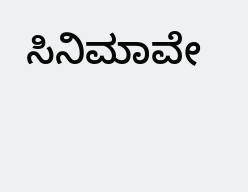ಸಿನಿಮಾವೇ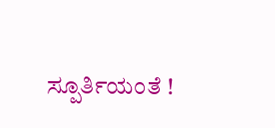ಸ್ಪೂರ್ತಿಯಂತೆ !